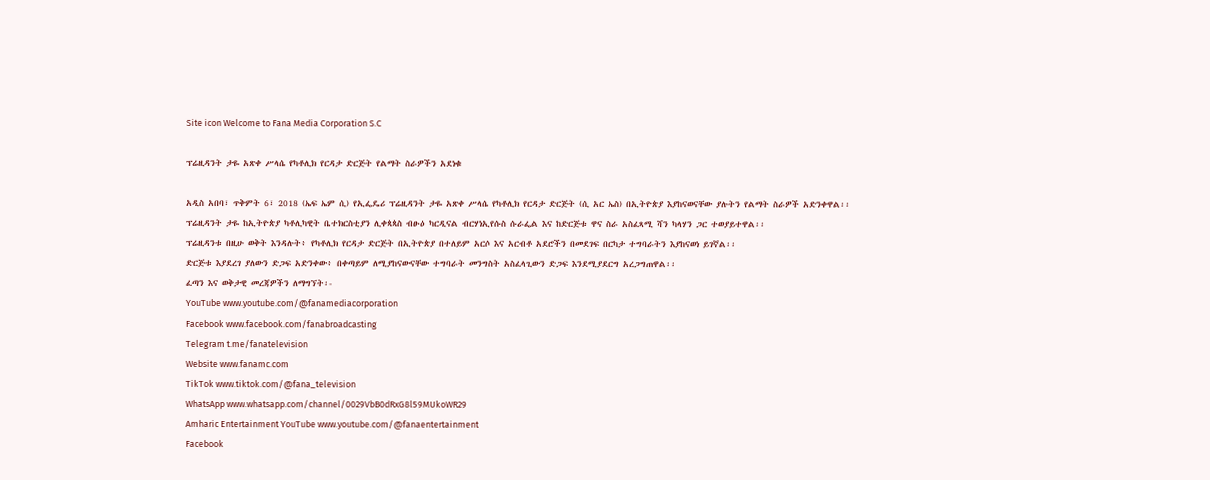Site icon Welcome to Fana Media Corporation S.C

ፕሬዚዳንት ታዬ አጽቀ ሥላሴ የካቶሊክ የርዳታ ድርጅት የልማት ስራዎችን አደነቁ

አዲስ አበባ፣ ጥቅምት 6፣ 2018 (ኤፍ ኤም ሲ) የኢፌዴሪ ፕሬዚዳንት ታዬ አጽቀ ሥላሴ የካቶሊክ የርዳታ ድርጅት (ሲ አር ኤስ) በኢትዮጵያ እያከናወናቸው ያሉትን የልማት ስራዎች አድንቀዋል፡፡
ፕሬዚዳንት ታዬ ከኢትዮጵያ ካቶሊካዊት ቤተክርስቲያን ሊቀጳጳስ ብፁዕ ካርዲናል ብርሃነኢየሱስ ሱራፌል እና ከድርጅቱ ዋና ስራ አስፈጻሚ ሻን ካላሃን ጋር ተወያይተዋል፡፡
ፕሬዚዳንቱ በዚሁ ወቅት እንዳሉት፥ የካቶሊክ የርዳታ ድርጅት በኢትዮጵያ በተለይም አርሶ እና አርብቶ አደሮችን በመደገፍ በርካታ ተግባራትን እያከናወነ ይገኛል፡፡
ድርጅቱ እያደረገ ያለውን ድጋፍ አድንቀው፥ በቀጣይም ለሚያከናውናቸው ተግባራት መንግስት አስፈላጊውን ድጋፍ እንደሚያደርግ አረጋግጠዋል፡፡
ፈጣን እና ወቅታዊ መረጃዎችን ለማግኘት፡-
YouTube www.youtube.com/@fanamediacorporation
Facebook www.facebook.com/fanabroadcasting
Telegram t.me/fanatelevision
Website www.fanamc.com
TikTok www.tiktok.com/@fana_television
WhatsApp www.whatsapp.com/channel/0029VbB0dRxG8l59MUkoWR29
Amharic Entertainment YouTube www.youtube.com/@fanaentertainment
Facebook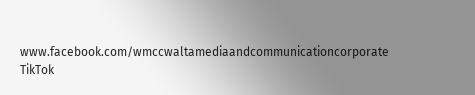www.facebook.com/wmccwaltamediaandcommunicationcorporate
TikTok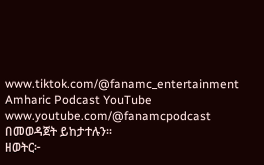www.tiktok.com/@fanamc_entertainment
Amharic Podcast YouTube www.youtube.com/@fanamcpodcast በመወዳጀት ይከታተሉን፡፡
ዘወትር፦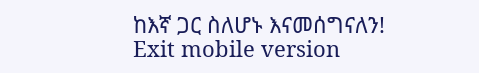ከእኛ ጋር ስለሆኑ እናመሰግናለን!
Exit mobile version